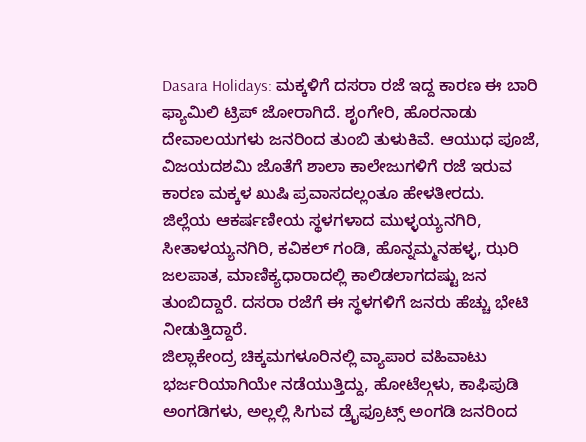Dasara Holidays: ಮಕ್ಕಳಿಗೆ ದಸರಾ ರಜೆ ಇದ್ದ ಕಾರಣ ಈ ಬಾರಿ ಫ್ಯಾಮಿಲಿ ಟ್ರಿಪ್ ಜೋರಾಗಿದೆ. ಶೃಂಗೇರಿ, ಹೊರನಾಡು ದೇವಾಲಯಗಳು ಜನರಿಂದ ತುಂಬಿ ತುಳುಕಿವೆ. ಆಯುಧ ಪೂಜೆ, ವಿಜಯದಶಮಿ ಜೊತೆಗೆ ಶಾಲಾ ಕಾಲೇಜುಗಳಿಗೆ ರಜೆ ಇರುವ ಕಾರಣ ಮಕ್ಕಳ ಖುಷಿ ಪ್ರವಾಸದಲ್ಲಂತೂ ಹೇಳತೀರದು.
ಜಿಲ್ಲೆಯ ಆಕರ್ಷಣೀಯ ಸ್ಥಳಗಳಾದ ಮುಳ್ಳಯ್ಯನಗಿರಿ, ಸೀತಾಳಯ್ಯನಗಿರಿ, ಕವಿಕಲ್ ಗಂಡಿ, ಹೊನ್ನಮ್ಮನಹಳ್ಳ, ಝರಿ ಜಲಪಾತ, ಮಾಣಿಕ್ಯಧಾರಾದಲ್ಲಿ ಕಾಲಿಡಲಾಗದಷ್ಟು ಜನ ತುಂಬಿದ್ದಾರೆ. ದಸರಾ ರಜೆಗೆ ಈ ಸ್ಥಳಗಳಿಗೆ ಜನರು ಹೆಚ್ಚು ಭೇಟಿ ನೀಡುತ್ತಿದ್ದಾರೆ.
ಜಿಲ್ಲಾಕೇಂದ್ರ ಚಿಕ್ಕಮಗಳೂರಿನಲ್ಲಿ ವ್ಯಾಪಾರ ವಹಿವಾಟು ಭರ್ಜರಿಯಾಗಿಯೇ ನಡೆಯುತ್ತಿದ್ದು, ಹೋಟೆಲ್ಗಳು, ಕಾಫಿಪುಡಿ ಅಂಗಡಿಗಳು, ಅಲ್ಲಲ್ಲಿ ಸಿಗುವ ಡ್ರೈಫ್ರೂಟ್ಸ್ ಅಂಗಡಿ ಜನರಿಂದ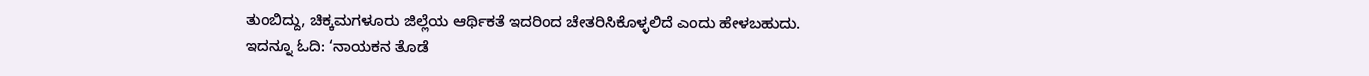ತುಂಬಿದ್ದು, ಚಿಕ್ಕಮಗಳೂರು ಜಿಲ್ಲೆಯ ಆರ್ಥಿಕತೆ ಇದರಿಂದ ಚೇತರಿಸಿಕೊಳ್ಳಲಿದೆ ಎಂದು ಹೇಳಬಹುದು.
ಇದನ್ನೂ ಓದಿ: ‘ನಾಯಕನ ತೊಡೆ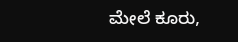ಮೇಲೆ ಕೂರು,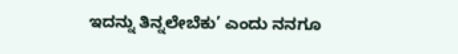ಇದನ್ನು ತಿನ್ನಲೇಬೆಕು’ ಎಂದು ನನಗೂ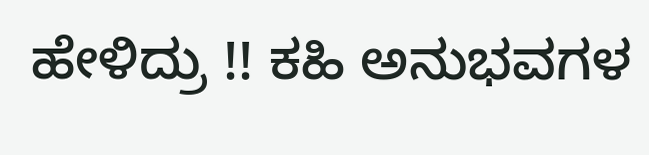ಹೇಳಿದ್ರು !! ಕಹಿ ಅನುಭವಗಳ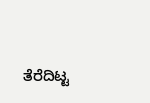ತೆರೆದಿಟ್ಟ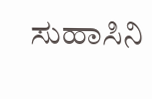ಸುಹಾಸಿನಿ